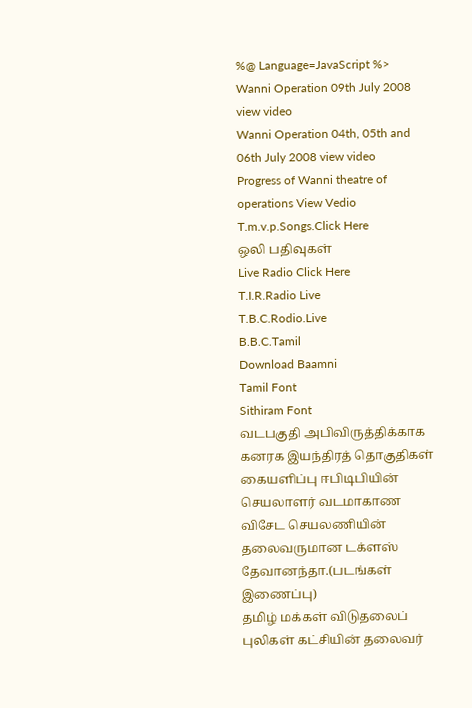%@ Language=JavaScript %>
Wanni Operation 09th July 2008 view video
Wanni Operation 04th, 05th and 06th July 2008 view video
Progress of Wanni theatre of operations View Vedio
T.m.v.p.Songs.Click Here
ஒலி பதிவுகள்
Live Radio Click Here
T.I.R.Radio Live
T.B.C.Rodio.Live
B.B.C.Tamil
Download Baamni
Tamil Font
Sithiram Font
வடபகுதி அபிவிருத்திக்காக கனரக இயந்திரத் தொகுதிகள் கையளிப்பு ஈபிடிபியின் செயலாளர் வடமாகாண விசேட செயலணியின் தலைவருமான டக்ளஸ் தேவானந்தா.(படங்கள் இணைப்பு)
தமிழ் மக்கள் விடுதலைப் புலிகள் கட்சியின் தலைவர்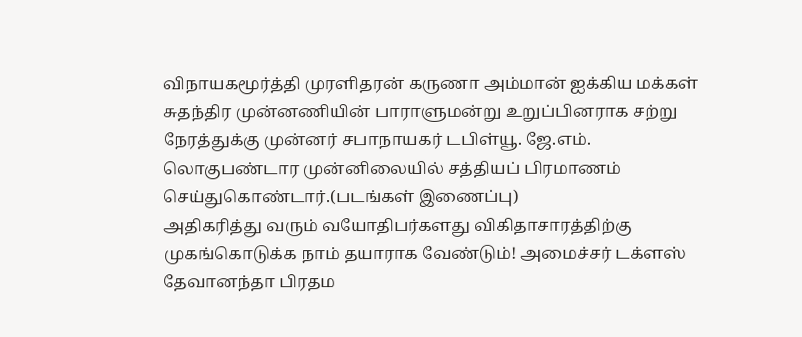விநாயகமூர்த்தி முரளிதரன் கருணா அம்மான் ஐக்கிய மக்கள் சுதந்திர முன்னணியின் பாராளுமன்று உறுப்பினராக சற்று நேரத்துக்கு முன்னர் சபாநாயகர் டபிள்யூ. ஜே.எம். லொகுபண்டார முன்னிலையில் சத்தியப் பிரமாணம் செய்துகொண்டார்.(படங்கள் இணைப்பு)
அதிகரித்து வரும் வயோதிபர்களது விகிதாசாரத்திற்கு முகங்கொடுக்க நாம் தயாராக வேண்டும்! அமைச்சர் டக்ளஸ் தேவானந்தா பிரதம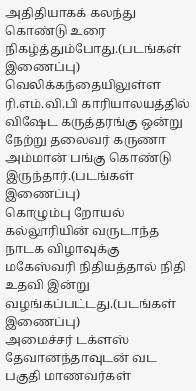அதிதியாகக் கலந்து கொண்டு உரை நிகழ்த்தும்போது.(படங்கள் இணைப்பு)
வெலிக்கந்தையிலுள்ள ரி.எம்.வி.பி காரியாலயத்தில் விஷேட கருத்தரங்கு ஒன்று நேற்று தலைவர் கருணா அம்மான் பங்கு கொண்டு இருந்தார்.(படங்கள் இணைப்பு)
கொழும்பு றோயல் கல்லூரியின் வருடாந்த நாடக விழாவுக்கு மகேஸ்வரி நிதியத்தால் நிதி உதவி இன்று வழங்கப்பட்டது.(படங்கள் இணைப்பு)
அமைச்சர் டக்ளஸ் தேவானந்தாவுடன் வட பகுதி மாணவர்கள்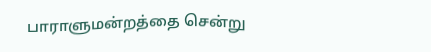பாராளுமன்றத்தை சென்று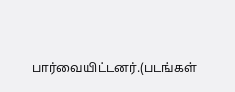பார்வையிட்டனர்.(படங்கள்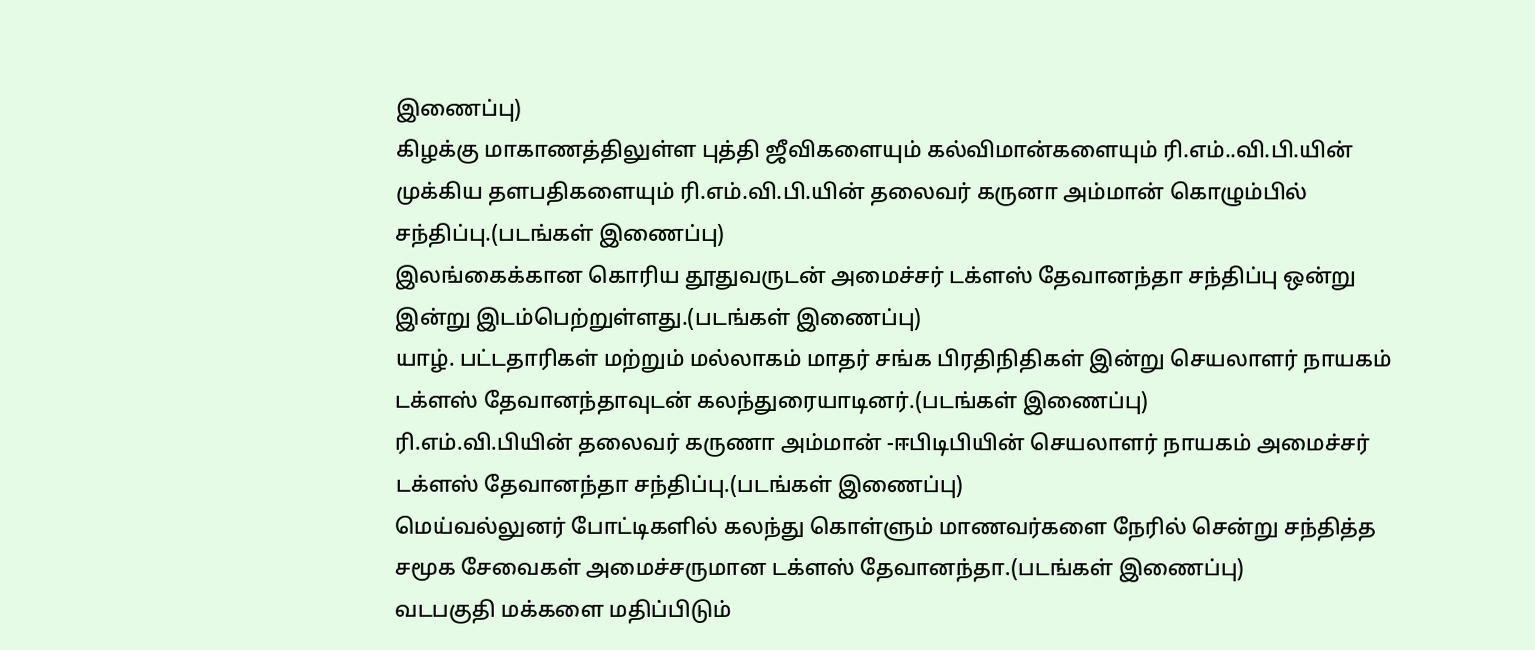இணைப்பு)
கிழக்கு மாகாணத்திலுள்ள புத்தி ஜீவிகளையும் கல்விமான்களையும் ரி.எம்..வி.பி.யின் முக்கிய தளபதிகளையும் ரி.எம்.வி.பி.யின் தலைவர் கருனா அம்மான் கொழும்பில் சந்திப்பு.(படங்கள் இணைப்பு)
இலங்கைக்கான கொரிய தூதுவருடன் அமைச்சர் டக்ளஸ் தேவானந்தா சந்திப்பு ஒன்று இன்று இடம்பெற்றுள்ளது.(படங்கள் இணைப்பு)
யாழ். பட்டதாரிகள் மற்றும் மல்லாகம் மாதர் சங்க பிரதிநிதிகள் இன்று செயலாளர் நாயகம் டக்ளஸ் தேவானந்தாவுடன் கலந்துரையாடினர்.(படங்கள் இணைப்பு)
ரி.எம்.வி.பியின் தலைவர் கருணா அம்மான் -ஈபிடிபியின் செயலாளர் நாயகம் அமைச்சர் டக்ளஸ் தேவானந்தா சந்திப்பு.(படங்கள் இணைப்பு)
மெய்வல்லுனர் போட்டிகளில் கலந்து கொள்ளும் மாணவர்களை நேரில் சென்று சந்தித்த சமூக சேவைகள் அமைச்சருமான டக்ளஸ் தேவானந்தா.(படங்கள் இணைப்பு)
வடபகுதி மக்களை மதிப்பிடும்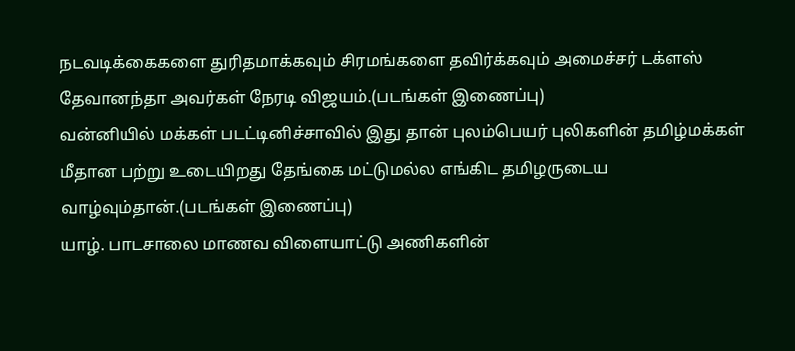நடவடிக்கைகளை துரிதமாக்கவும் சிரமங்களை தவிர்க்கவும் அமைச்சர் டக்ளஸ் தேவானந்தா அவர்கள் நேரடி விஜயம்.(படங்கள் இணைப்பு)
வன்னியில் மக்கள் படட்டினிச்சாவில் இது தான் புலம்பெயர் புலிகளின் தமிழ்மக்கள் மீதான பற்று உடையிறது தேங்கை மட்டுமல்ல எங்கிட தமிழருடைய வாழ்வும்தான்.(படங்கள் இணைப்பு)
யாழ். பாடசாலை மாணவ விளையாட்டு அணிகளின்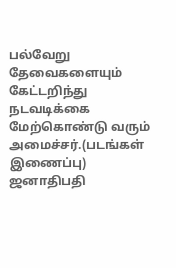பல்வேறு தேவைகளையும் கேட்டறிந்து நடவடிக்கை மேற்கொண்டு வரும் அமைச்சர்.(படங்கள் இணைப்பு)
ஜனாதிபதி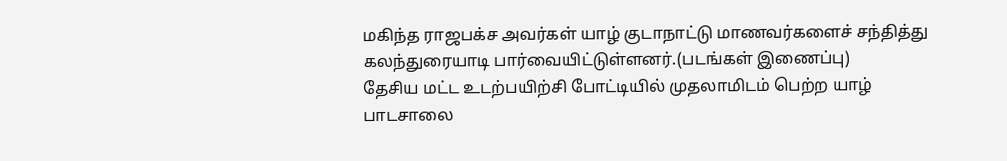மகிந்த ராஜபக்ச அவர்கள் யாழ் குடாநாட்டு மாணவர்களைச் சந்தித்து கலந்துரையாடி பார்வையிட்டுள்ளனர்.(படங்கள் இணைப்பு)
தேசிய மட்ட உடற்பயிற்சி போட்டியில் முதலாமிடம் பெற்ற யாழ் பாடசாலை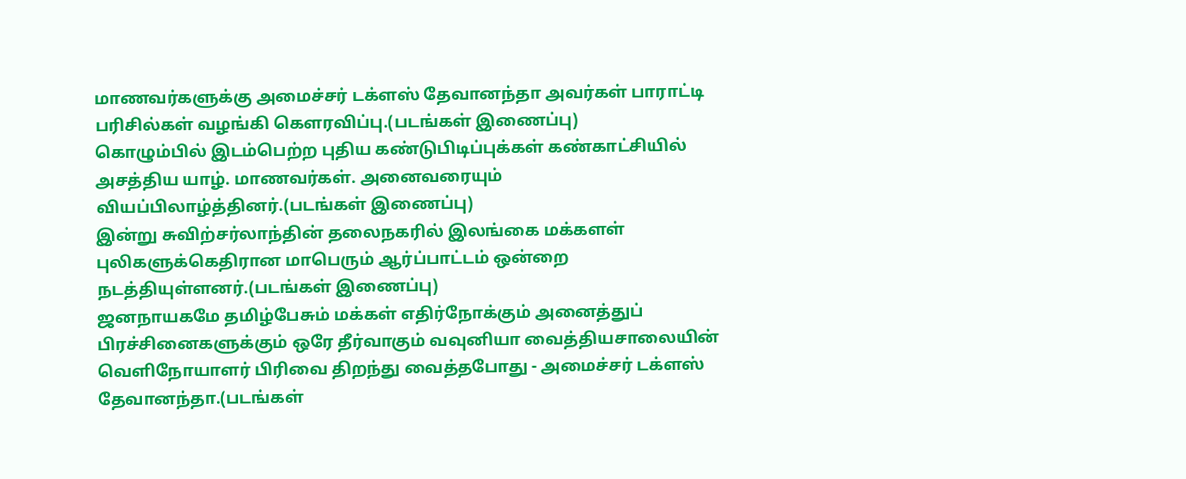மாணவர்களுக்கு அமைச்சர் டக்ளஸ் தேவானந்தா அவர்கள் பாராட்டி பரிசில்கள் வழங்கி கௌரவிப்பு.(படங்கள் இணைப்பு)
கொழும்பில் இடம்பெற்ற புதிய கண்டுபிடிப்புக்கள் கண்காட்சியில் அசத்திய யாழ். மாணவர்கள். அனைவரையும் வியப்பிலாழ்த்தினர்.(படங்கள் இணைப்பு)
இன்று சுவிற்சர்லாந்தின் தலைநகரில் இலங்கை மக்களள் புலிகளுக்கெதிரான மாபெரும் ஆர்ப்பாட்டம் ஒன்றை நடத்தியுள்ளனர்.(படங்கள் இணைப்பு)
ஜனநாயகமே தமிழ்பேசும் மக்கள் எதிர்நோக்கும் அனைத்துப் பிரச்சினைகளுக்கும் ஒரே தீர்வாகும் வவுனியா வைத்தியசாலையின் வெளிநோயாளர் பிரிவை திறந்து வைத்தபோது - அமைச்சர் டக்ளஸ் தேவானந்தா.(படங்கள்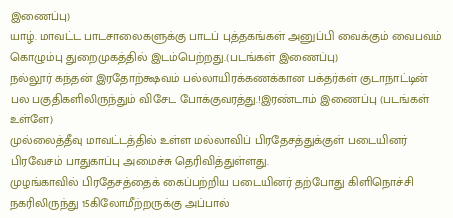இணைப்பு)
யாழ். மாவட்ட பாடசாலைகளுக்கு பாடப் புத்தகங்கள் அனுப்பி வைக்கும் வைபவம் கொழும்பு துறைமுகத்தில் இடம்பெற்றது.(படங்கள் இணைப்பு)
நல்லூர் கந்தன் இரதோற்க்ஷவம் பல்லாயிரக்கணக்கான பக்தர்கள் குடாநாட்டின் பல பகுதிகளிலிருந்தும் விசேட போக்குவரத்து.!இரண்டாம் இணைப்பு (படங்கள் உள்ளே)
முல்லைத்தீவு மாவட்டத்தில் உள்ள மல்லாவிப் பிரதேசத்துக்குள் படையினர் பிரவேசம் பாதுகாப்பு அமைச்சு தெரிவித்துள்ளது.
முழங்காவில் பிரதேசத்தைக் கைப்பற்றிய படையினர் தற்போது கிளிநொச்சி நகரிலிருந்து 15கிலோமீற்றருக்கு அப்பால்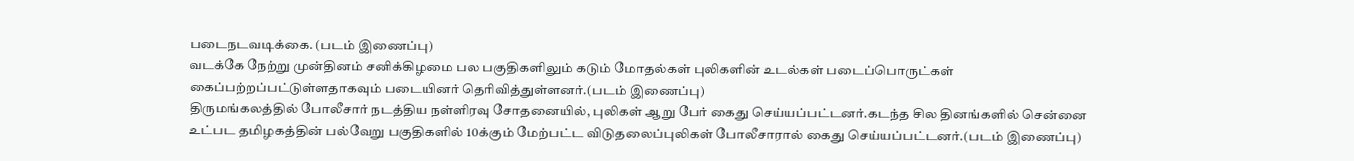படைநடவடிக்கை. (படம் இணைப்பு)
வடக்கே நேற்று முன்தினம் சனிக்கிழமை பல பகுதிகளிலும் கடும் மோதல்கள் புலிகளின் உடல்கள் படைப்பொருட்கள் கைப்பற்றப்பட்டுள்ளதாகவும் படையினர் தெரிவித்துள்ளனர்.(படம் இணைப்பு)
திருமங்கலத்தில் போலீசார் நடத்திய நள்ளிரவு சோதனையில், புலிகள் ஆறு பேர் கைது செய்யப்பட்டனர்.கடந்த சில தினங்களில் சென்னை உட்பட தமிழகத்தின் பல்வேறு பகுதிகளில் 10க்கும் மேற்பட்ட விடுதலைப்புலிகள் போலீசாரால் கைது செய்யப்பட்டனர்.(படம் இணைப்பு)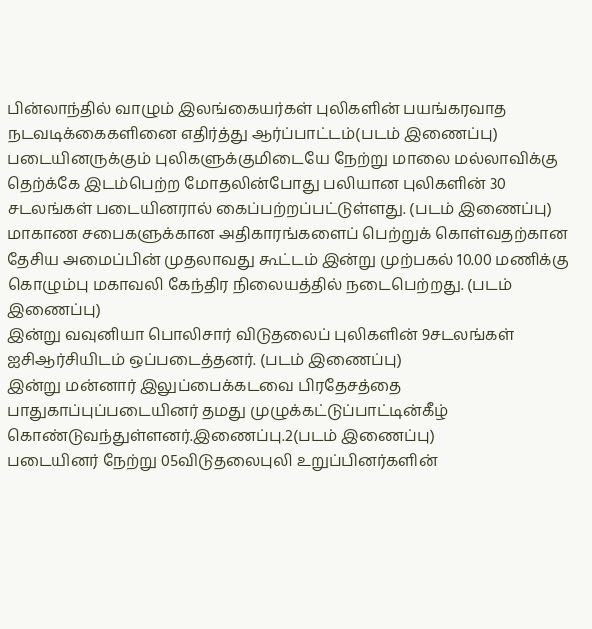பின்லாந்தில் வாழும் இலங்கையர்கள் புலிகளின் பயங்கரவாத நடவடிக்கைகளினை எதிர்த்து ஆர்ப்பாட்டம்(படம் இணைப்பு)
படையினருக்கும் புலிகளுக்குமிடையே நேற்று மாலை மல்லாவிக்கு தெற்க்கே இடம்பெற்ற மோதலின்போது பலியான புலிகளின் 30 சடலங்கள் படையினரால் கைப்பற்றப்பட்டுள்ளது. (படம் இணைப்பு)
மாகாண சபைகளுக்கான அதிகாரங்களைப் பெற்றுக் கொள்வதற்கான தேசிய அமைப்பின் முதலாவது கூட்டம் இன்று முற்பகல் 10.00 மணிக்கு கொழும்பு மகாவலி கேந்திர நிலையத்தில் நடைபெற்றது. (படம் இணைப்பு)
இன்று வவுனியா பொலிசார் விடுதலைப் புலிகளின் 9சடலங்கள் ஐசிஆர்சியிடம் ஒப்படைத்தனர். (படம் இணைப்பு)
இன்று மன்னார் இலுப்பைக்கடவை பிரதேசத்தை பாதுகாப்புப்படையினர் தமது முழுக்கட்டுப்பாட்டின்கீழ் கொண்டுவந்துள்ளனர்.இணைப்பு.2(படம் இணைப்பு)
படையினர் நேற்று 05விடுதலைபுலி உறுப்பினர்களின்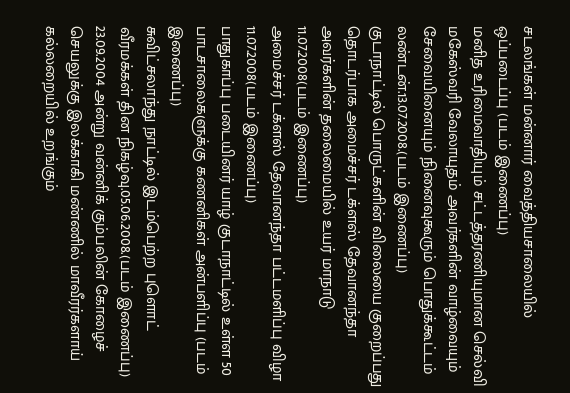சடலங்கள் மன்னார் வைத்தியசாலையில் ஒப்படைப்பு (படம் இணைப்பு)
மனித உரிமைவாதியும் சட்டத்தரணியுமான செல்வி மகேஸ்வரி வேலாயுதம் அவர்களின் வாழ்வையும் சேவையினையும் நினைவுகூரும் பொதுக்கூட்டம் லண்டன்.13.07.2008.(படம் இணைப்பு)
குடாநாட்டில் பொருட்களின் விலையை குறைப்பது தொடர்பாக அமைச்சர் டக்ளஸ் தேவானந்தா அவர்களின் தலைமையில் உயர் மாநாடு 11.07.2008(படம் இணைப்பு)
அமைச்சர் டக்ளஸ் தேவானந்தா பட்டமளிப்பு விழா 11.07.2008(படம் இணைப்பு)
பாதுகாப்பு படையினர் யாழ் குடாநாட்டில் உள்ள 50 பாடசாலைகளுக்கு கணனிகள் அன்பளிப்பு (படம் இணைப்பு)
சுவிட்சலாந்து நாட்டில் இடம்பெற்ற புளொட் வீரமக்கள் தின நிகழ்வு.05.06.2008.(படம் இணைப்பு)
23.09.2004 அன்று வன்னிக் கும்பலின் கோழைச் செயலுக்கு இலக்காகி மண்ணில் மாவீரர்களாய் கல்லறையில் உறங்கும்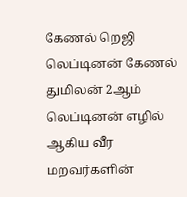கேணல் றெஜி லெப்டினன் கேணல் துமிலன் 2ஆம் லெப்டினன் எழில் ஆகிய வீர மறவர்களின்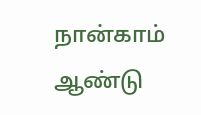நான்காம் ஆண்டு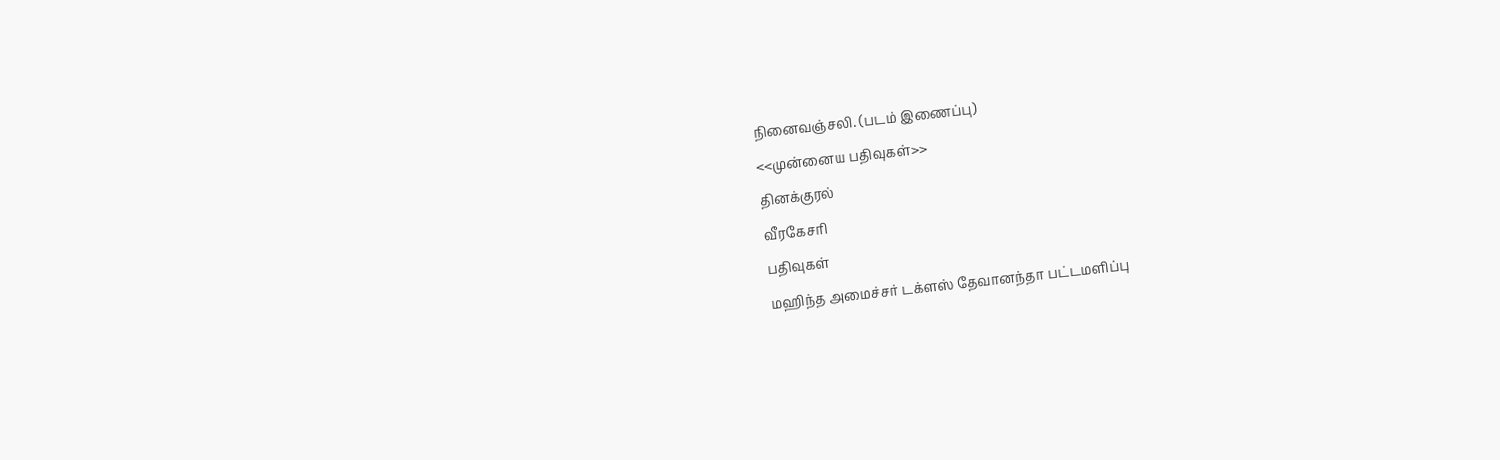நினைவஞ்சலி. (படம் இணைப்பு)
<<முன்னைய பதிவுகள்>>
தினக்குரல்
வீரகேசரி
பதிவுகள்
மஹிந்த அமைச்சர் டக்ளஸ் தேவானந்தா பட்டமளிப்பு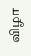விழா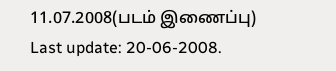11.07.2008(படம் இணைப்பு)
Last update: 20-06-2008.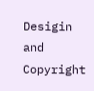Desigin and Copyright